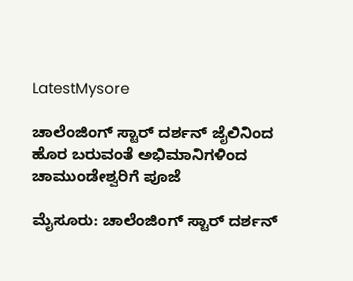LatestMysore

ಚಾಲೆಂಜಿಂಗ್ ಸ್ಟಾರ್ ದರ್ಶನ್ ಜೈಲಿನಿಂದ ಹೊರ ಬರುವಂತೆ ಅಭಿಮಾನಿಗಳಿಂದ ಚಾಮುಂಡೇಶ್ವರಿಗೆ ಪೂಜೆ

ಮೈಸೂರು: ಚಾಲೆಂಜಿಂಗ್ ಸ್ಟಾರ್ ದರ್ಶನ್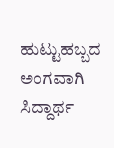ಹುಟ್ಟುಹಬ್ಬದ ಅಂಗವಾಗಿ  ಸಿದ್ದಾರ್ಥ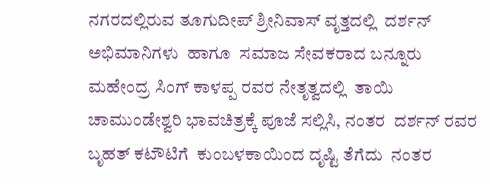ನಗರದಲ್ಲಿರುವ ತೂಗುದೀಪ್ ಶ್ರೀನಿವಾಸ್ ವೃತ್ತದಲ್ಲಿ  ದರ್ಶನ್ ಅಭಿಮಾನಿಗಳು  ಹಾಗೂ  ಸಮಾಜ ಸೇವಕರಾದ ಬನ್ನೂರು ಮಹೇಂದ್ರ ಸಿಂಗ್ ಕಾಳಪ್ಪ ರವರ ನೇತೃತ್ವದಲ್ಲಿ  ತಾಯಿ ಚಾಮುಂಡೇಶ್ವರಿ ಭಾವಚಿತ್ರಕ್ಕೆ ಪೂಜೆ ಸಲ್ಲಿಸಿ, ನಂತರ  ದರ್ಶನ್ ರವರ ಬೃಹತ್ ಕಟೌಟಿಗೆ  ಕುಂಬಳಕಾಯಿಂದ ದೃಷ್ಟಿ ತೆಗೆದು  ನಂತರ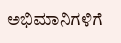ಅಭಿಮಾನಿಗಳಿಗೆ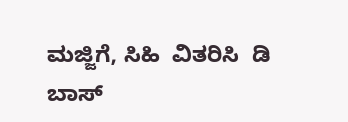ಮಜ್ಜಿಗೆ, ಸಿಹಿ  ವಿತರಿಸಿ  ಡಿ ಬಾಸ್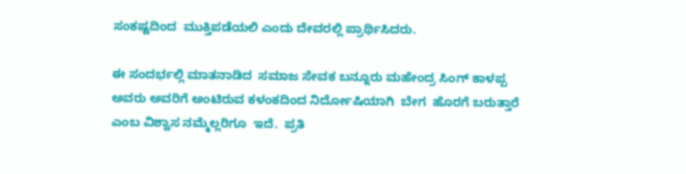ಸಂಕಷ್ಟದಿಂದ  ಮುಕ್ತಿಪಡೆಯಲಿ ಎಂದು ದೇವರಲ್ಲಿ ಪ್ರಾರ್ಥಿಸಿದರು.

ಈ ಸಂದರ್ಭಲ್ಲಿ ಮಾತನಾಡಿದ  ಸಮಾಜ ಸೇವಕ ಬನ್ನೂರು ಮಹೇಂದ್ರ ಸಿಂಗ್ ಕಾಳಪ್ಪ ಅವರು ಅವರಿಗೆ ಅಂಟಿರುವ ಕಳಂಕದಿಂದ ನಿರ್ದೋಷಿಯಾಗಿ  ಬೇಗ  ಹೊರಗೆ ಬರುತ್ತಾರೆ ಎಂಬ ವಿಶ್ವಾಸ ನಮ್ಮೆಲ್ಲರಿಗೂ  ಇದೆ.  ಪ್ರತಿ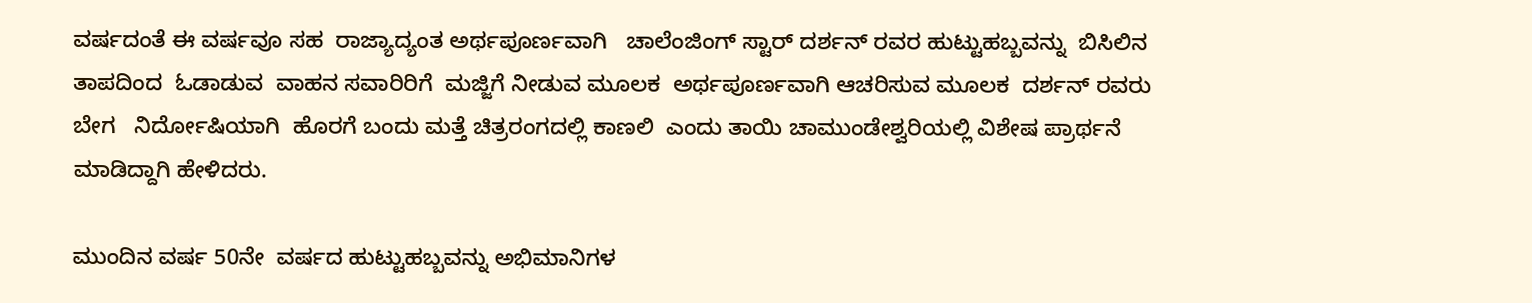ವರ್ಷದಂತೆ ಈ ವರ್ಷವೂ ಸಹ  ರಾಜ್ಯಾದ್ಯಂತ ಅರ್ಥಪೂರ್ಣವಾಗಿ   ಚಾಲೆಂಜಿಂಗ್ ಸ್ಟಾರ್ ದರ್ಶನ್ ರವರ ಹುಟ್ಟುಹಬ್ಬವನ್ನು  ಬಿಸಿಲಿನ ತಾಪದಿಂದ  ಓಡಾಡುವ  ವಾಹನ ಸವಾರಿರಿಗೆ  ಮಜ್ಜಿಗೆ ನೀಡುವ ಮೂಲಕ  ಅರ್ಥಪೂರ್ಣವಾಗಿ ಆಚರಿಸುವ ಮೂಲಕ  ದರ್ಶನ್ ರವರು ಬೇಗ   ನಿರ್ದೋಷಿಯಾಗಿ  ಹೊರಗೆ ಬಂದು ಮತ್ತೆ ಚಿತ್ರರಂಗದಲ್ಲಿ ಕಾಣಲಿ  ಎಂದು ತಾಯಿ ಚಾಮುಂಡೇಶ್ವರಿಯಲ್ಲಿ ವಿಶೇಷ ಪ್ರಾರ್ಥನೆ  ಮಾಡಿದ್ದಾಗಿ ಹೇಳಿದರು.

ಮುಂದಿನ ವರ್ಷ 50ನೇ  ವರ್ಷದ ಹುಟ್ಟುಹಬ್ಬವನ್ನು ಅಭಿಮಾನಿಗಳ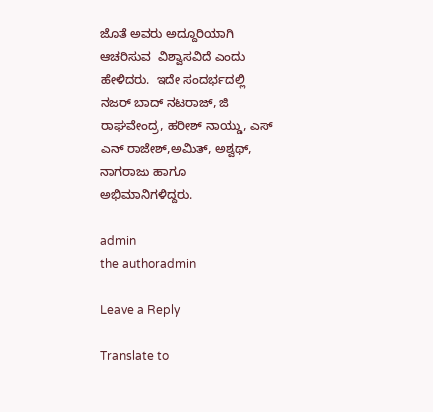ಜೊತೆ ಅವರು ಅದ್ದೂರಿಯಾಗಿ ಆಚರಿಸುವ  ವಿಶ್ವಾಸವಿದೆ ಎಂದು  ಹೇಳಿದರು.  ಇದೇ ಸಂದರ್ಭದಲ್ಲಿ   ನಜರ್ ಬಾದ್ ನಟರಾಜ್, ಜಿ ರಾಘವೇಂದ್ರ, ಹರೀಶ್ ನಾಯ್ಡು, ಎಸ್ ಎನ್ ರಾಜೇಶ್,ಅಮಿತ್, ಅಶ್ವಥ್, ನಾಗರಾಜು ಹಾಗೂ ಅಭಿಮಾನಿಗಳಿದ್ದರು.

admin
the authoradmin

Leave a Reply

Translate to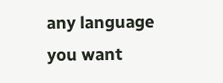any language you want